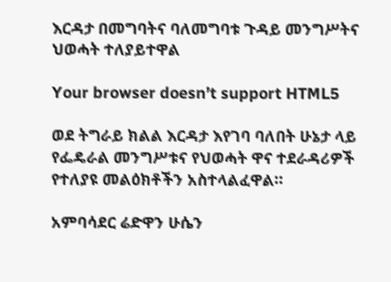እርዳታ በመግባትና ባለመግባቱ ጉዳይ መንግሥትና ህወሓት ተለያይተዋል

Your browser doesn’t support HTML5

ወደ ትግራይ ክልል እርዳታ እየገባ ባለበት ሁኔታ ላይ የፌዴራል መንግሥቱና የህወሓት ዋና ተደራዳሪዎች የተለያዩ መልዕክቶችን አስተላልፈዋል።

አምባሳደር ሬድዋን ሁሴን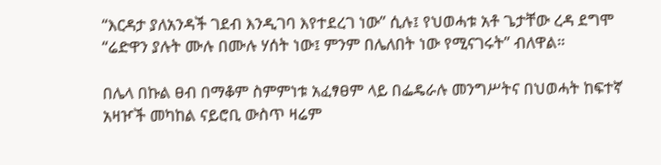“እርዳታ ያለአንዳች ገደብ እንዲገባ እየተደረገ ነው” ሲሉ፤ የህወሓቱ አቶ ጌታቸው ረዳ ደግሞ “ሬድዋን ያሉት ሙሉ በሙሉ ሃሰት ነው፤ ምንም በሌለበት ነው የሚናገሩት” ብለዋል።

በሌላ በኩል ፀብ በማቆም ስምምነቱ አፈፃፀም ላይ በፌዴራሉ መንግሥትና በህወሓት ከፍተኛ አዛዦች መካከል ናይሮቢ ውስጥ ዛሬም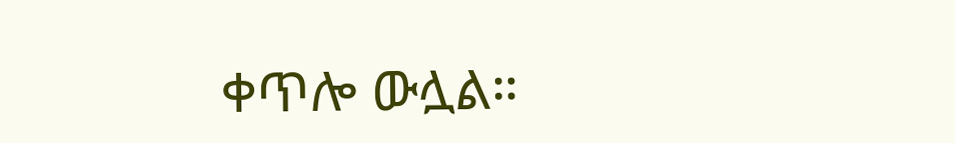ቀጥሎ ውሏል።